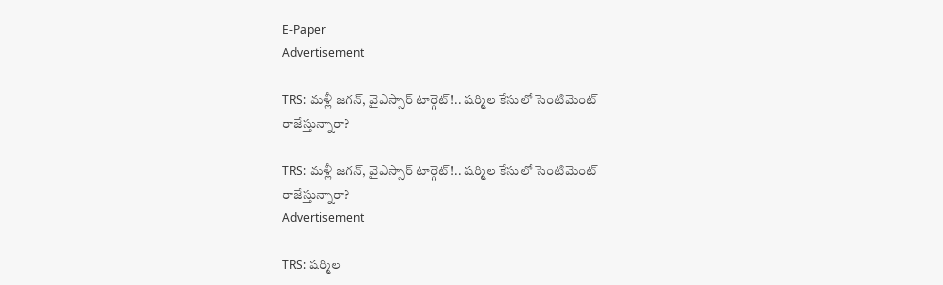E-Paper
Advertisement

TRS: మళ్లీ జగన్, వైఎస్సార్ టార్గెట్!.. షర్మిల కేసులో సెంటిమెంట్ రాజేస్తున్నారా?

TRS: మళ్లీ జగన్, వైఎస్సార్ టార్గెట్!.. షర్మిల కేసులో సెంటిమెంట్ రాజేస్తున్నారా?
Advertisement

TRS: షర్మిల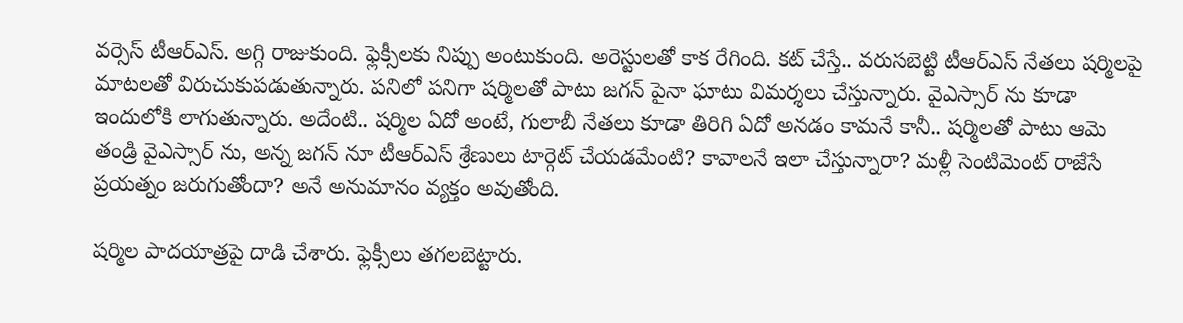వర్సెస్ టీఆర్ఎస్. అగ్గి రాజుకుంది. ఫ్లెక్సీలకు నిప్పు అంటుకుంది. అరెస్టులతో కాక రేగింది. కట్ చేస్తే.. వరుసబెట్టి టీఆర్ఎస్ నేతలు షర్మిలపై మాటలతో విరుచుకుపడుతున్నారు. పనిలో పనిగా షర్మిలతో పాటు జగన్ పైనా ఘాటు విమర్శలు చేస్తున్నారు. వైఎస్సార్ ను కూడా ఇందులోకి లాగుతున్నారు. అదేంటి.. షర్మిల ఏదో అంటే, గులాబీ నేతలు కూడా తిరిగి ఏదో అనడం కామనే కానీ.. షర్మిలతో పాటు ఆమె తండ్రి వైఎస్సార్ ను, అన్న జగన్ నూ టీఆర్ఎస్ శ్రేణులు టార్గెట్ చేయడమేంటి? కావాలనే ఇలా చేస్తున్నారా? మళ్లీ సెంటిమెంట్ రాజేసే ప్రయత్నం జరుగుతోందా? అనే అనుమానం వ్యక్తం అవుతోంది.

షర్మిల పాదయాత్రపై దాడి చేశారు. ఫ్లెక్సీలు తగలబెట్టారు.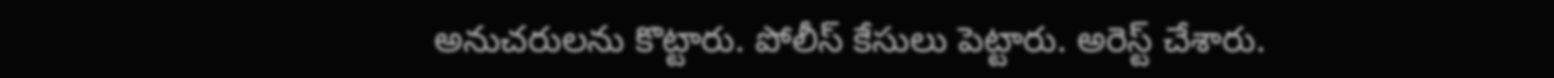అనుచరులను కొట్టారు. పోలీస్ కేసులు పెట్టారు. అరెస్ట్ చేశారు.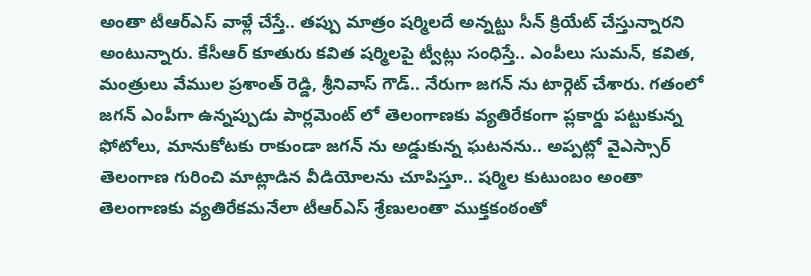అంతా టీఆర్ఎస్ వాళ్లే చేస్తే.. తప్పు మాత్రం షర్మిలదే అన్నట్టు సీన్ క్రియేట్ చేస్తున్నారని అంటున్నారు. కేసీఆర్ కూతురు కవిత షర్మిలపై ట్వీట్లు సంధిస్తే.. ఎంపీలు సుమన్, కవిత, మంత్రులు వేముల ప్రశాంత్ రెడ్డి, శ్రీనివాస్ గౌడ్.. నేరుగా జగన్ ను టార్గెట్ చేశారు. గతంలో జగన్ ఎంపీగా ఉన్నప్పుడు పార్లమెంట్ లో తెలంగాణకు వ్యతిరేకంగా ప్లకార్డు పట్టుకున్న ఫోటోలు, మానుకోటకు రాకుండా జగన్ ను అడ్డుకున్న ఘటనను.. అప్పట్లో వైఎస్సార్ తెలంగాణ గురించి మాట్లాడిన వీడియోలను చూపిస్తూ.. షర్మిల కుటుంబం అంతా తెలంగాణకు వ్యతిరేకమనేలా టీఆర్ఎస్ శ్రేణులంతా ముక్తకంఠంతో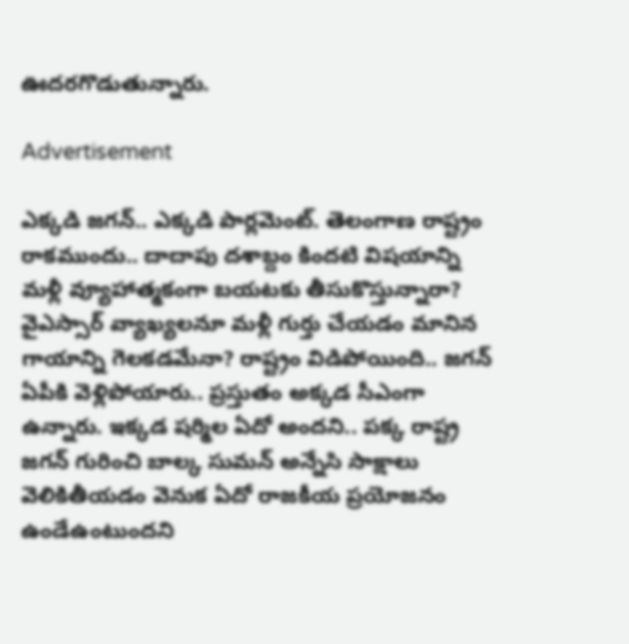ఊదరగొడుతున్నారు.

Advertisement

ఎక్కడి జగన్.. ఎక్కడి పార్లమెంట్. తెలంగాణ రాష్ట్రం రాకముందు.. దాదాపు దశాబ్దం కిందటి విషయాన్ని మళ్లీ వ్యూహాత్మకంగా బయటకు తీసుకొస్తున్నారా? వైఎస్సార్ వ్యాఖ్యలనూ మళ్లీ గుర్తు చేయడం మానిన గాయాన్ని గెలకడమేనా? రాష్ట్రం విడిపోయింది.. జగన్ ఏపీకి వెళ్లిపోయారు.. ప్రస్తుతం అక్కడ సీఎంగా ఉన్నారు. ఇక్కడ షర్మిల ఏదో అందని.. పక్క రాష్ట్ర జగన్ గురించి బాల్క సుమన్ అన్నేసి సాక్షాలు వెలికితీయడం వెనుక ఏదో రాజకీయ ప్రయోజనం ఉండేఉంటుందని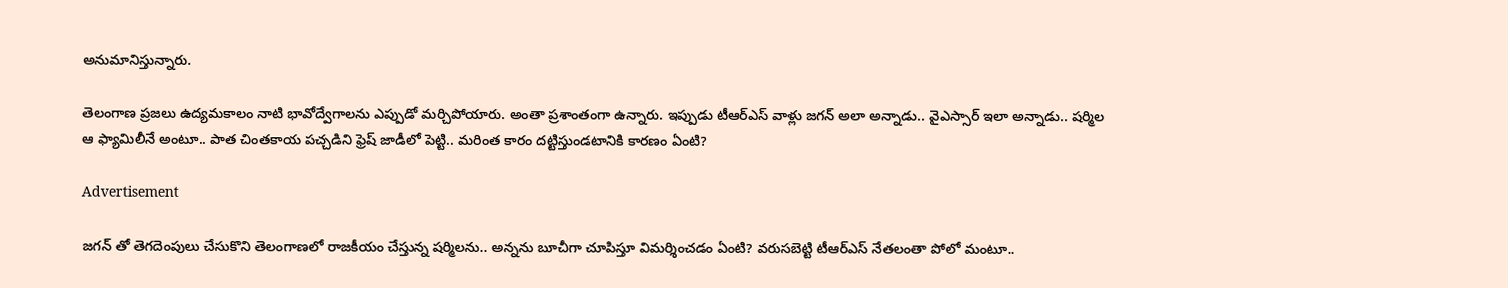అనుమానిస్తున్నారు.

తెలంగాణ ప్రజలు ఉద్యమకాలం నాటి భావోద్వేగాలను ఎప్పుడో మర్చిపోయారు. అంతా ప్రశాంతంగా ఉన్నారు. ఇప్పుడు టీఆర్ఎస్ వాళ్లు జగన్ అలా అన్నాడు.. వైఎస్సార్ ఇలా అన్నాడు.. షర్మిల ఆ ఫ్యామిలీనే అంటూ.. పాత చింతకాయ పచ్చడిని ఫ్రెష్ జాడీలో పెట్టి.. మరింత కారం దట్టిస్తుండటానికి కారణం ఏంటి?

Advertisement

జగన్ తో తెగదెంపులు చేసుకొని తెలంగాణలో రాజకీయం చేస్తున్న షర్మిలను.. అన్నను బూచీగా చూపిస్తూ విమర్శించడం ఏంటి? వరుసబెట్టి టీఆర్ఎస్ నేతలంతా పోలో మంటూ..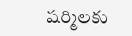షర్మిలకు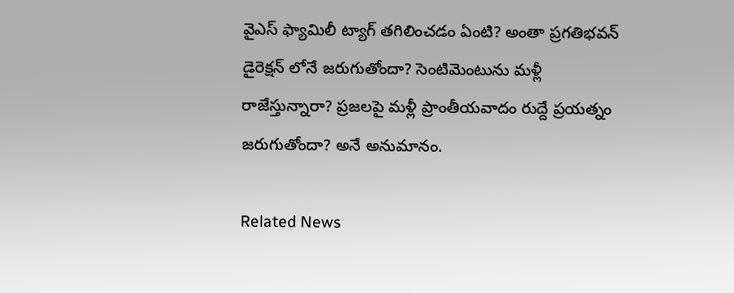వైఎస్ ఫ్యామిలీ ట్యాగ్ తగిలించడం ఏంటి? అంతా ప్రగతిభవన్ డైరెక్షన్ లోనే జరుగుతోందా? సెంటిమెంటును మళ్లీ రాజేస్తున్నారా? ప్రజలపై మళ్లీ ప్రాంతీయవాదం రుద్దే ప్రయత్నం జరుగుతోందా? అనే అనుమానం.

Related News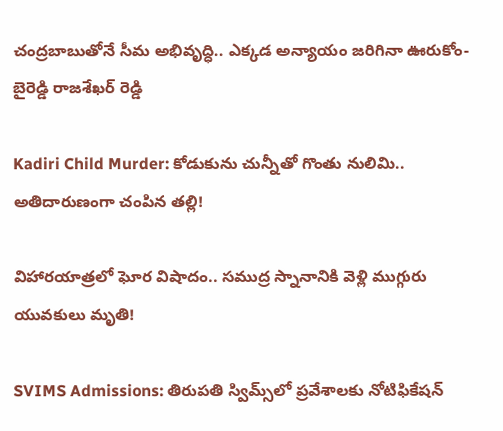చంద్రబాబుతోనే సీమ అభివృద్ధి.. ఎక్కడ అన్యాయం జరిగినా ఊరుకోం- బైరెడ్డి రాజశేఖర్ రెడ్డి

Kadiri Child Murder: కోడుకును చున్నీతో గొంతు నులిమి.. అతిదారుణంగా చంపిన తల్లి!

విహారయాత్రలో ఘోర విషాదం.. సముద్ర స్నానానికి వెళ్లి ముగ్గురు యువకులు మృతి!

SVIMS Admissions: తిరుపతి స్విమ్స్‌లో ప్రవేశాలకు నోటిఫికేషన్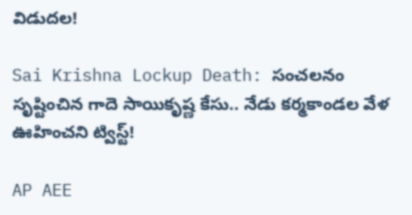విడుదల!

Sai Krishna Lockup Death: సంచలనం సృష్టించిన గాదె సాయికృష్ణ కేసు.. నేడు కర్మకాండల వేళ ఊహించని ట్విస్ట్!

AP AEE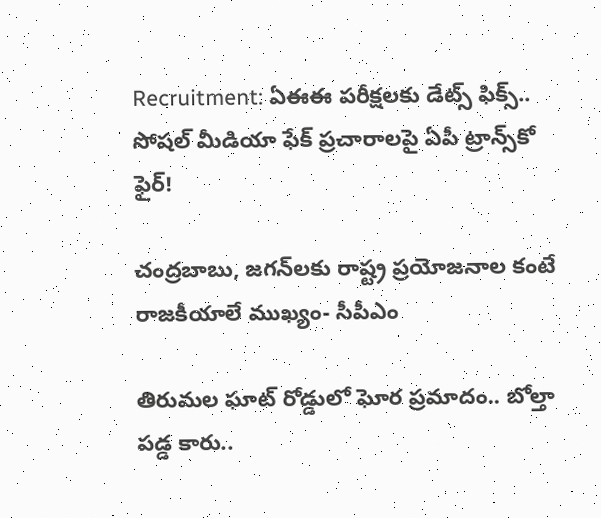Recruitment: ఏఈఈ పరీక్షలకు డేట్స్ ఫిక్స్.. సోషల్ మీడియా ఫేక్ ప్రచారాలపై ఏపీ ట్రాన్స్‌కో ఫైర్!

చంద్రబాబు, జగన్‌లకు రాష్ట్ర ప్రయోజనాల కంటే రాజకీయాలే ముఖ్యం- సీపీఎం

తిరుమల ఘాట్ రోడ్డులో ఘోర ప్రమాదం.. బోల్తా పడ్డ కారు..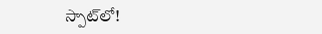స్పాట్‌లో!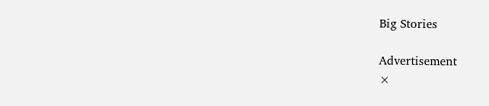Big Stories

Advertisement
×